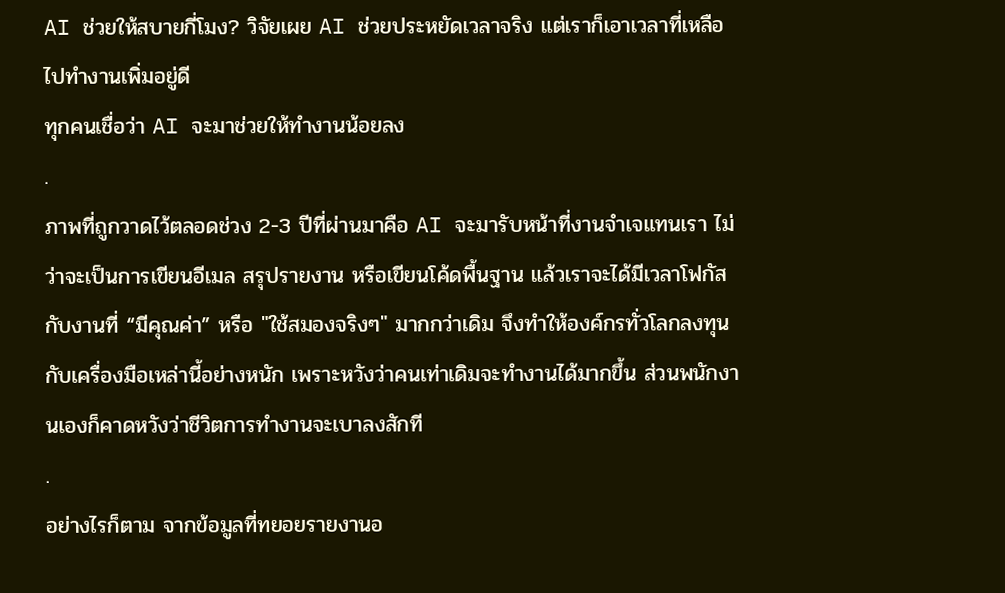AI ช่วยให้สบายกี่โมง? วิจัยเผย AI ช่วยประหยัดเวลาจริง แต่เราก็เอาเวลาที่เหลือไปทำงานเพิ่มอยู่ดี
ทุกคนเชื่อว่า AI จะมาช่วยให้ทำงานน้อยลง
.
ภาพที่ถูกวาดไว้ตลอดช่วง 2-3 ปีที่ผ่านมาคือ AI จะมารับหน้าที่งานจำเจแทนเรา ไม่ว่าจะเป็นการเขียนอีเมล สรุปรายงาน หรือเขียนโค้ดพื้นฐาน แล้วเราจะได้มีเวลาโฟกัสกับงานที่ “มีคุณค่า” หรือ "ใช้สมองจริงๆ" มากกว่าเดิม จึงทำให้องค์กรทั่วโลกลงทุนกับเครื่องมือเหล่านี้อย่างหนัก เพราะหวังว่าคนเท่าเดิมจะทำงานได้มากขึ้น ส่วนพนักงานเองก็คาดหวังว่าชีวิตการทำงานจะเบาลงสักที
.
อย่างไรก็ตาม จากข้อมูลที่ทยอยรายงานอ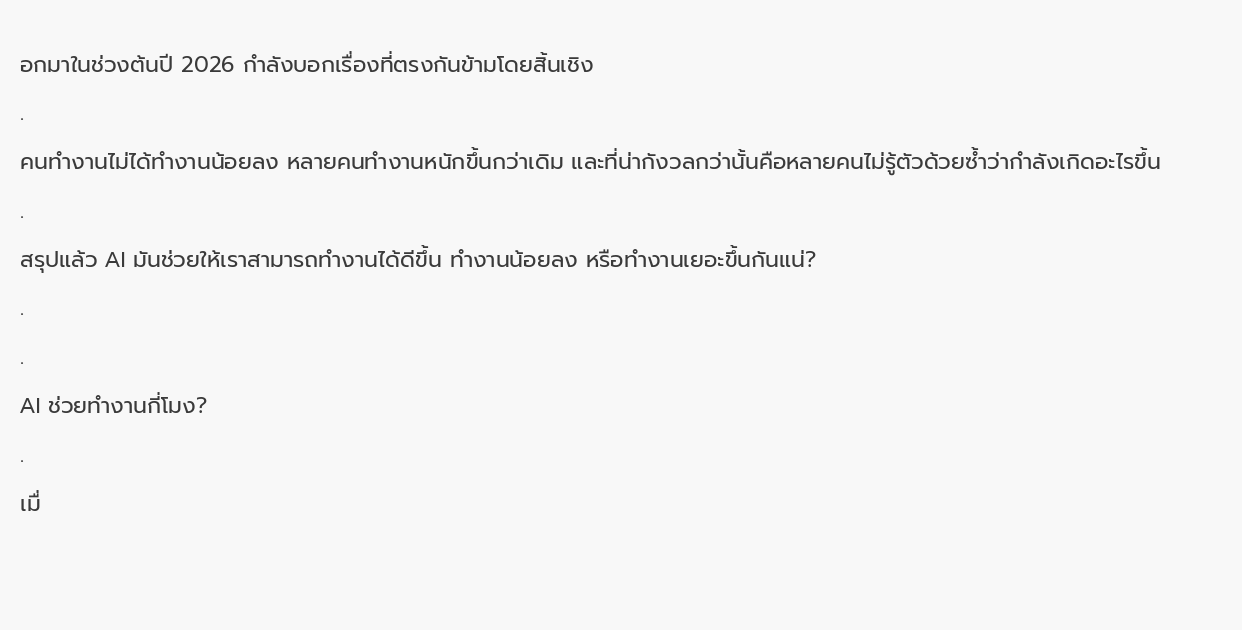อกมาในช่วงต้นปี 2026 กำลังบอกเรื่องที่ตรงกันข้ามโดยสิ้นเชิง
.
คนทำงานไม่ได้ทำงานน้อยลง หลายคนทำงานหนักขึ้นกว่าเดิม และที่น่ากังวลกว่านั้นคือหลายคนไม่รู้ตัวด้วยซ้ำว่ากำลังเกิดอะไรขึ้น
.
สรุปแล้ว AI มันช่วยให้เราสามารถทำงานได้ดีขึ้น ทำงานน้อยลง หรือทำงานเยอะขึ้นกันแน่?
.
.
AI ช่วยทำงานกี่โมง?
.
เมื่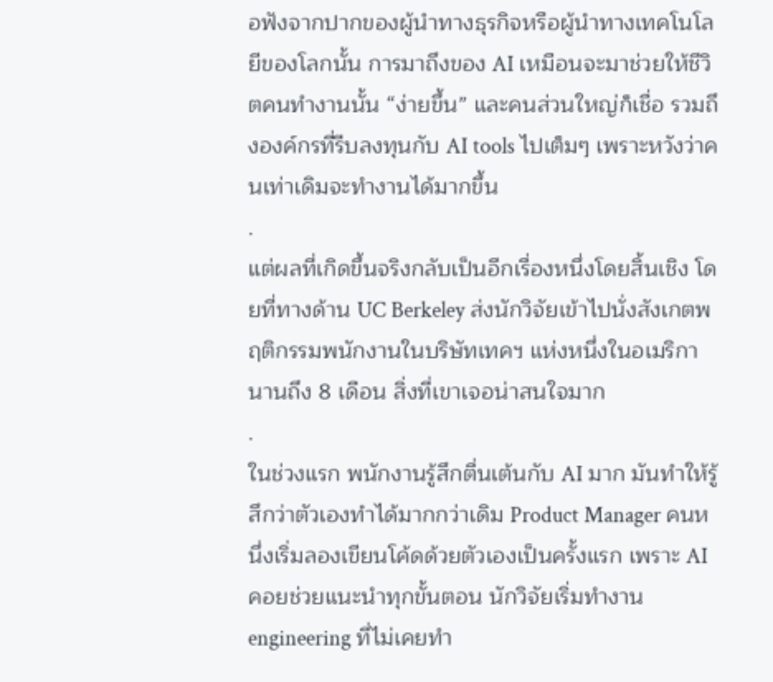อฟังจากปากของผู้นำทางธุรกิจหรือผู้นำทางเทคโนโลยีของโลกนั้น การมาถึงของ AI เหมือนจะมาช่วยให้ชีวิตคนทำงานนั้น “ง่ายขึ้น” และคนส่วนใหญ่ก็เชื่อ รวมถึงองค์กรที่รีบลงทุนกับ AI tools ไปเต็มๆ เพราะหวังว่าคนเท่าเดิมจะทำงานได้มากขึ้น
.
แต่ผลที่เกิดขึ้นจริงกลับเป็นอีกเรื่องหนึ่งโดยสิ้นเชิง โดยที่ทางด้าน UC Berkeley ส่งนักวิจัยเข้าไปนั่งสังเกตพฤติกรรมพนักงานในบริษัทเทคฯ แห่งหนึ่งในอเมริกา นานถึง 8 เดือน สิ่งที่เขาเจอน่าสนใจมาก
.
ในช่วงแรก พนักงานรู้สึกตื่นเต้นกับ AI มาก มันทำให้รู้สึกว่าตัวเองทำได้มากกว่าเดิม Product Manager คนหนึ่งเริ่มลองเขียนโค้ดด้วยตัวเองเป็นครั้งแรก เพราะ AI คอยช่วยแนะนำทุกขั้นตอน นักวิจัยเริ่มทำงาน engineering ที่ไม่เคยทำ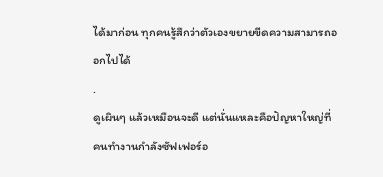ได้มาก่อน ทุกคนรู้สึกว่าตัวเองขยายขีดความสามารถออกไปได้
.
ดูเผินๆ แล้วเหมือนจะดี แต่นั่นแหละคือปัญหาใหญ่ที่คนทำงานกำลังซัฟเฟอร์อ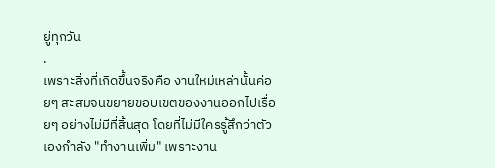ยู่ทุกวัน
.
เพราะสิ่งที่เกิดขึ้นจริงคือ งานใหม่เหล่านั้นค่อยๆ สะสมจนขยายขอบเขตของงานออกไปเรื่อยๆ อย่างไม่มีที่สิ้นสุด โดยที่ไม่มีใครรู้สึกว่าตัวเองกำลัง "ทำงานเพิ่ม" เพราะงาน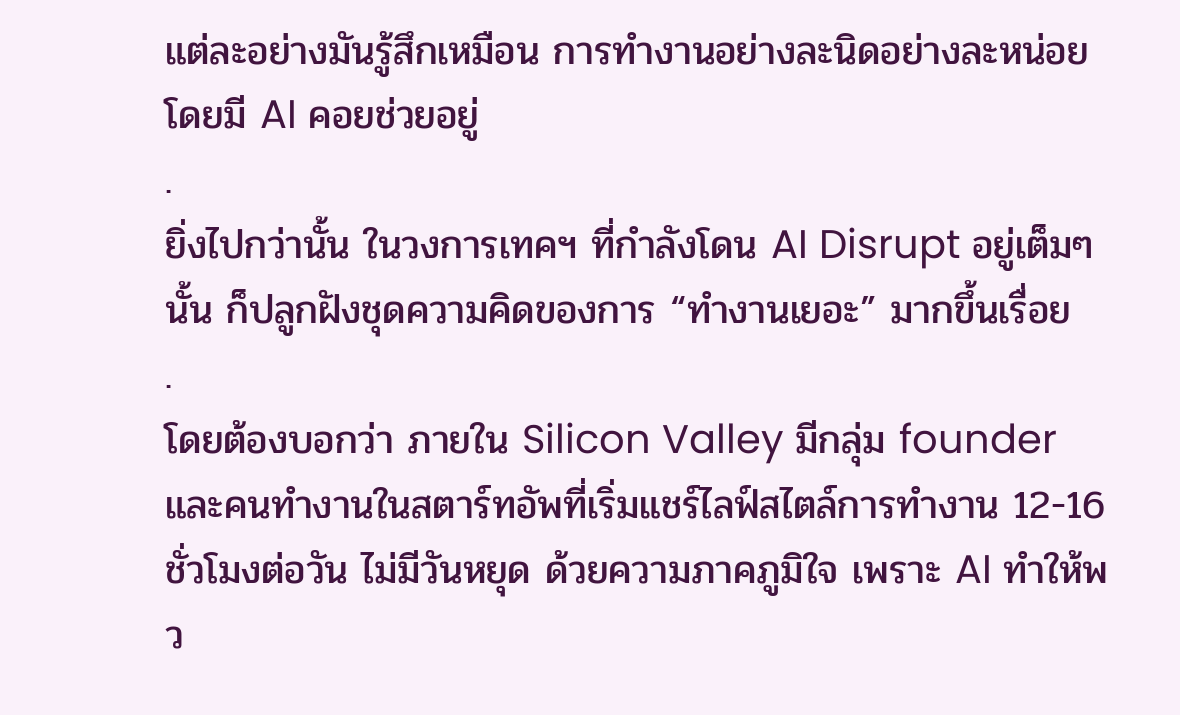แต่ละอย่างมันรู้สึกเหมือน การทำงานอย่างละนิดอย่างละหน่อย โดยมี AI คอยช่วยอยู่
.
ยิ่งไปกว่านั้น ในวงการเทคฯ ที่กำลังโดน AI Disrupt อยู่เต็มๆ นั้น ก็ปลูกฝังชุดความคิดของการ “ทำงานเยอะ” มากขึ้นเรื่อย
.
โดยต้องบอกว่า ภายใน Silicon Valley มีกลุ่ม founder และคนทำงานในสตาร์ทอัพที่เริ่มแชร์ไลฟ์สไตล์การทำงาน 12-16 ชั่วโมงต่อวัน ไม่มีวันหยุด ด้วยความภาคภูมิใจ เพราะ AI ทำให้พว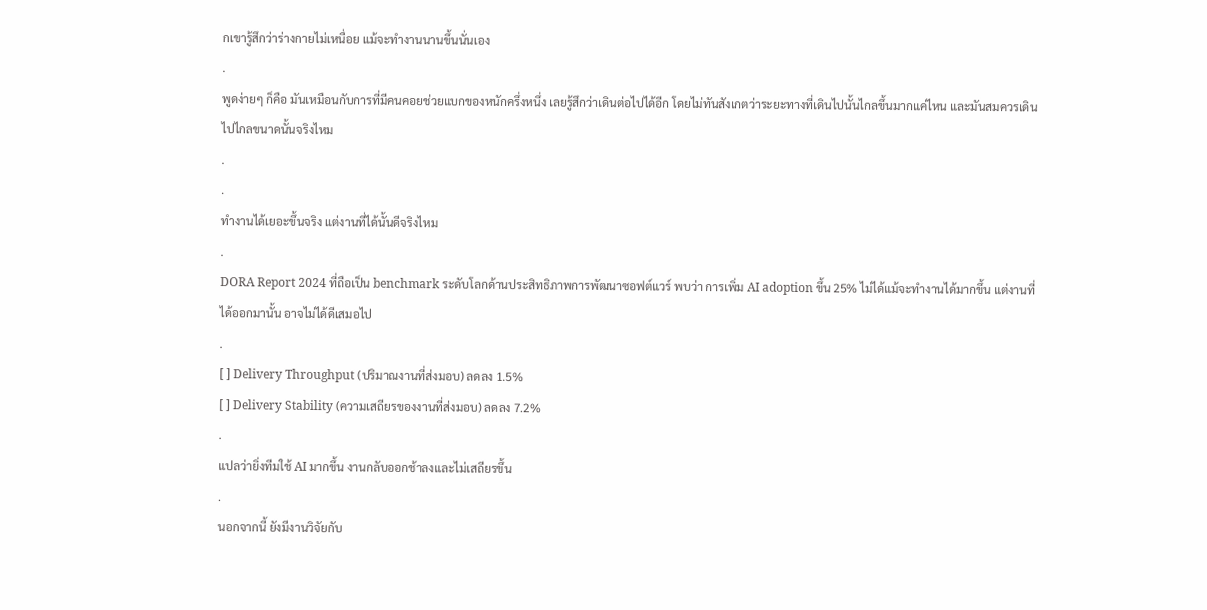กเขารู้สึกว่าร่างกายไม่เหนื่อย แม้จะทำงานนานขึ้นนั่นเอง
.
พูดง่ายๆ ก็คือ มันเหมือนกับการที่มีคนคอยช่วยแบกของหนักครึ่งหนึ่ง เลยรู้สึกว่าเดินต่อไปได้อีก โดยไม่ทันสังเกตว่าระยะทางที่เดินไปนั้นไกลขึ้นมากแค่ไหน และมันสมควรเดินไปไกลขนาดนั้นจริงไหม
.
.
ทำงานได้เยอะขึ้นจริง แต่งานที่ได้นั้นดีจริงไหม
.
DORA Report 2024 ที่ถือเป็น benchmark ระดับโลกด้านประสิทธิภาพการพัฒนาซอฟต์แวร์ พบว่า การเพิ่ม AI adoption ขึ้น 25% ไม่ได้แม้จะทำงานได้มากขึ้น แต่งานที่ได้ออกมานั้น อาจไม่ได้ดีเสมอไป
.
[ ] Delivery Throughput (ปริมาณงานที่ส่งมอบ) ลดลง 1.5%
[ ] Delivery Stability (ความเสถียรของงานที่ส่งมอบ) ลดลง 7.2%
.
แปลว่ายิ่งทีมใช้ AI มากขึ้น งานกลับออกช้าลงและไม่เสถียรขึ้น
.
นอกจากนี้ ยังมีงานวิจัยกับ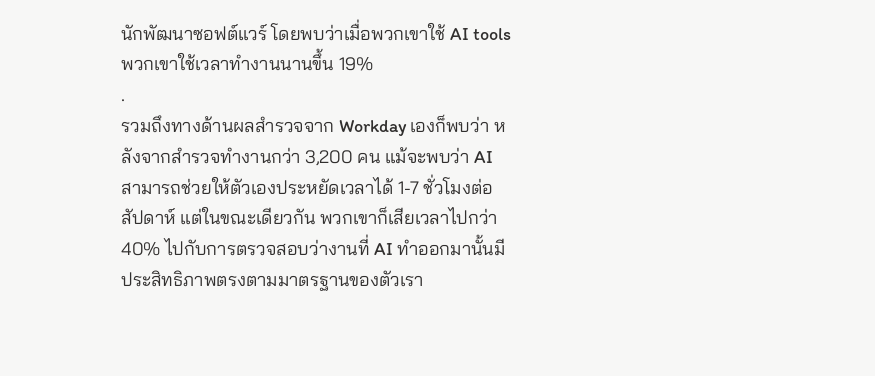นักพัฒนาซอฟต์แวร์ โดยพบว่าเมื่อพวกเขาใช้ AI tools พวกเขาใช้เวลาทำงานนานขึ้น 19%
.
รวมถึงทางด้านผลสำรวจจาก Workday เองก็พบว่า หลังจากสำรวจทำงานกว่า 3,200 คน แม้จะพบว่า AI สามารถช่วยให้ตัวเองประหยัดเวลาได้ 1-7 ชั่วโมงต่อสัปดาห์ แต่ในขณะเดียวกัน พวกเขาก็เสียเวลาไปกว่า 40% ไปกับการตรวจสอบว่างานที่ AI ทำออกมานั้นมีประสิทธิภาพตรงตามมาตรฐานของตัวเรา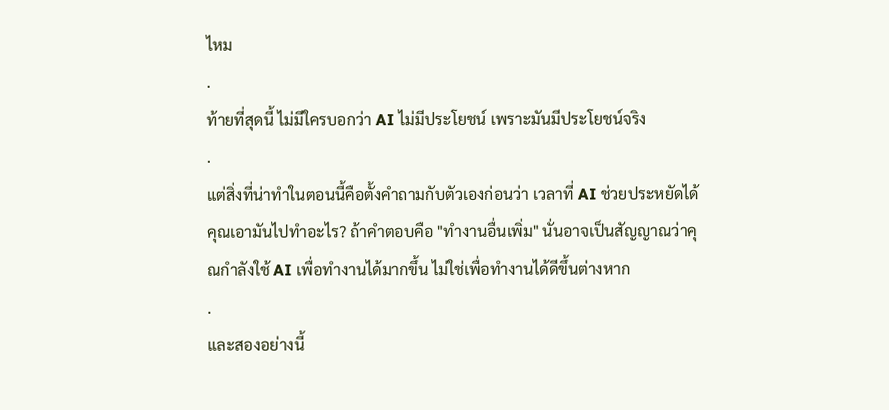ไหม
.
ท้ายที่สุดนี้ ไม่มีใครบอกว่า AI ไม่มีประโยชน์ เพราะมันมีประโยชน์จริง
.
แต่สิ่งที่น่าทำในตอนนี้คือตั้งคำถามกับตัวเองก่อนว่า เวลาที่ AI ช่วยประหยัดได้ คุณเอามันไปทำอะไร? ถ้าคำตอบคือ "ทำงานอื่นเพิ่ม" นั่นอาจเป็นสัญญาณว่าคุณกำลังใช้ AI เพื่อทำงานได้มากขึ้น ไม่ใช่เพื่อทำงานได้ดีขึ้นต่างหาก
.
และสองอย่างนี้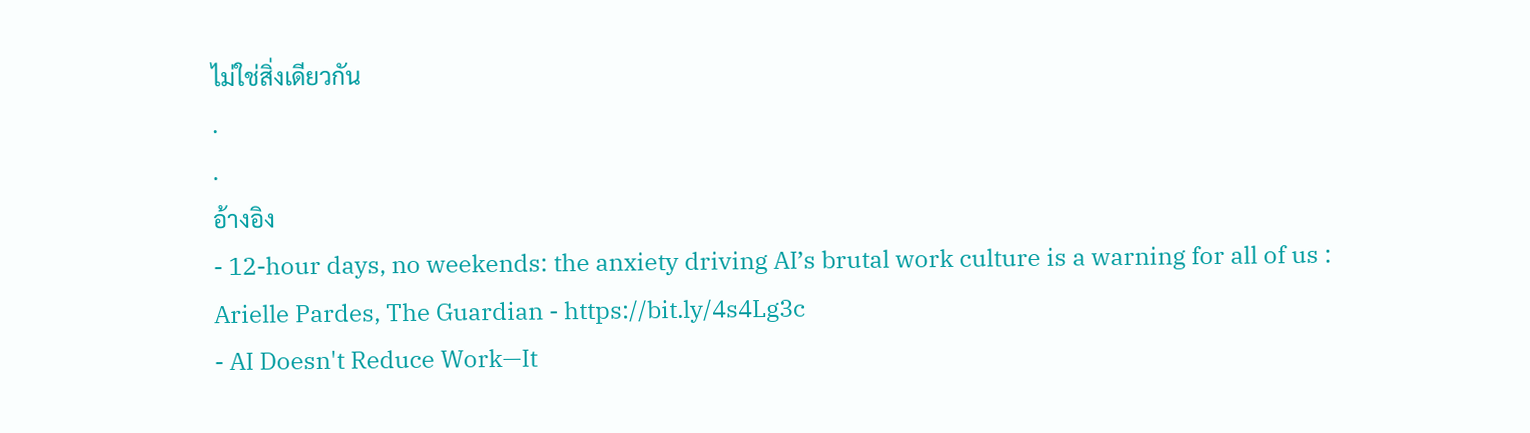ไม่ใช่สิ่งเดียวกัน
.
.
อ้างอิง
- 12-hour days, no weekends: the anxiety driving AI’s brutal work culture is a warning for all of us : Arielle Pardes, The Guardian - https://bit.ly/4s4Lg3c
- AI Doesn't Reduce Work—It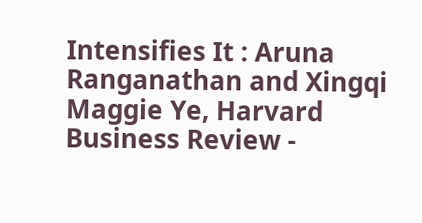Intensifies It : Aruna Ranganathan and Xingqi Maggie Ye, Harvard Business Review -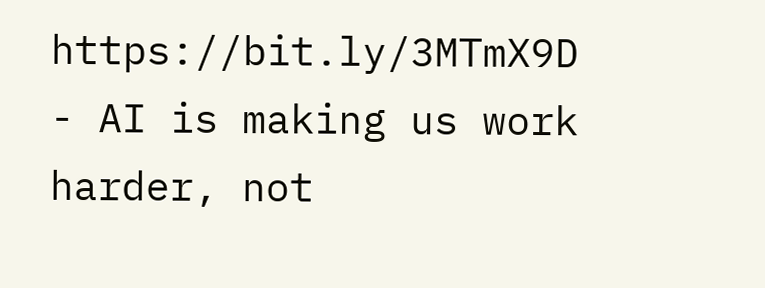https://bit.ly/3MTmX9D
- AI is making us work harder, not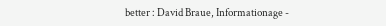better : David Braue, Informationage -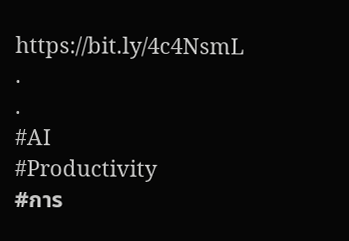https://bit.ly/4c4NsmL
.
.
#AI
#Productivity
#การ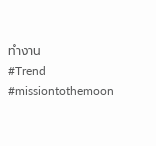ทำงาน
#Trend
#missiontothemoon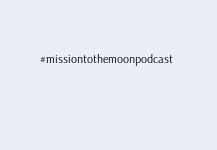#missiontothemoonpodcast